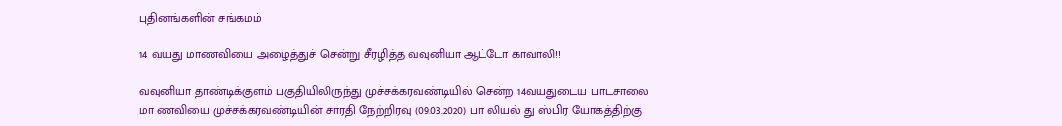புதினங்களின் சங்கமம்

14 வயது மாணவியை அழைத்துச் சென்று சீரழித்த வவுனியா ஆட்டோ காவாலி!!

வவுனியா தாண்டிக்குளம் பகுதியிலிருந்து முச்சக்கரவண்டியில் சென்ற 14வயதுடைய பாடசாலை மா ணவியை முச்சக்கரவண்டியின் சாரதி நேற்றிரவு (09.03.2020) பா லியல் து ஸ்பிர யோகத்திற்கு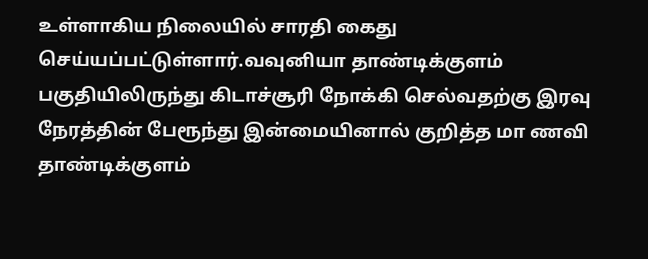உள்ளாகிய நிலையில் சாரதி கைது செய்யப்பட்டுள்ளார்.வவுனியா தாண்டிக்குளம் பகுதியிலிருந்து கிடாச்சூரி நோக்கி செல்வதற்கு இரவு நேரத்தின் பேரூந்து இன்மையினால் குறித்த மா ணவி தாண்டிக்குளம்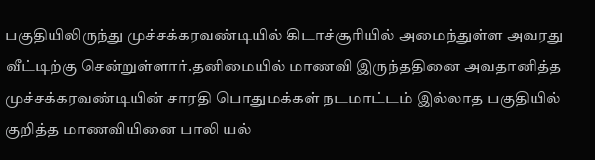பகுதியிலிருந்து முச்சக்கரவண்டியில் கிடாச்சூரியில் அமைந்துள்ள அவரது வீட்டிற்கு சென்றுள்ளார்.தனிமையில் மாணவி இருந்ததினை அவதானித்த முச்சக்கரவண்டியின் சாரதி பொதுமக்கள் நடமாட்டம் இல்லாத பகுதியில் குறித்த மாணவியினை பாலி யல்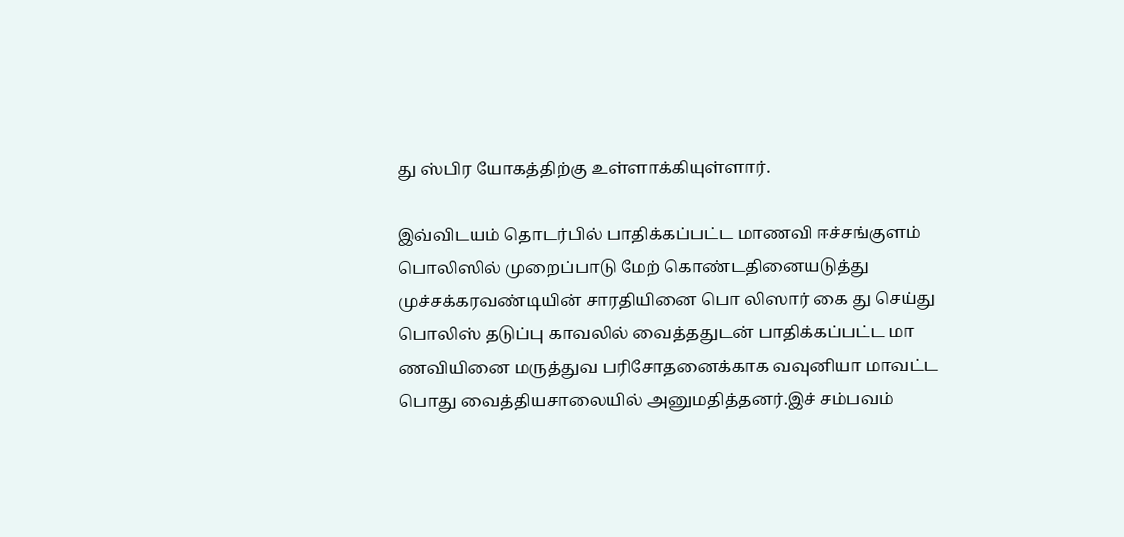து ஸ்பிர யோகத்திற்கு உள்ளாக்கியுள்ளார்.

இவ்விடயம் தொடர்பில் பாதிக்கப்பட்ட மாணவி ஈச்சங்குளம் பொலிஸில் முறைப்பாடு மேற் கொண்டதினையடுத்து முச்சக்கரவண்டியின் சாரதியினை பொ லிஸார் கை து செய்து பொலிஸ் தடுப்பு காவலில் வைத்ததுடன் பாதிக்கப்பட்ட மா ணவியினை மருத்துவ பரிசோதனைக்காக வவுனியா மாவட்ட பொது வைத்தியசாலையில் அனுமதித்தனர்.இச் சம்பவம்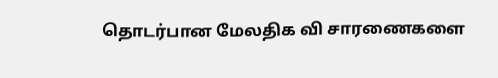தொடர்பான மேலதிக வி சாரணைகளை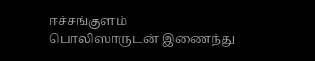ஈச்சங்குளம் பொலிஸாருடன் இணைந்து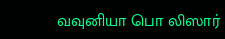வவுனியா பொ லிஸார்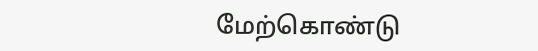மேற்கொண்டு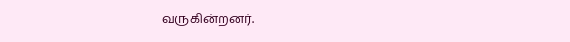வருகின்றனர்.